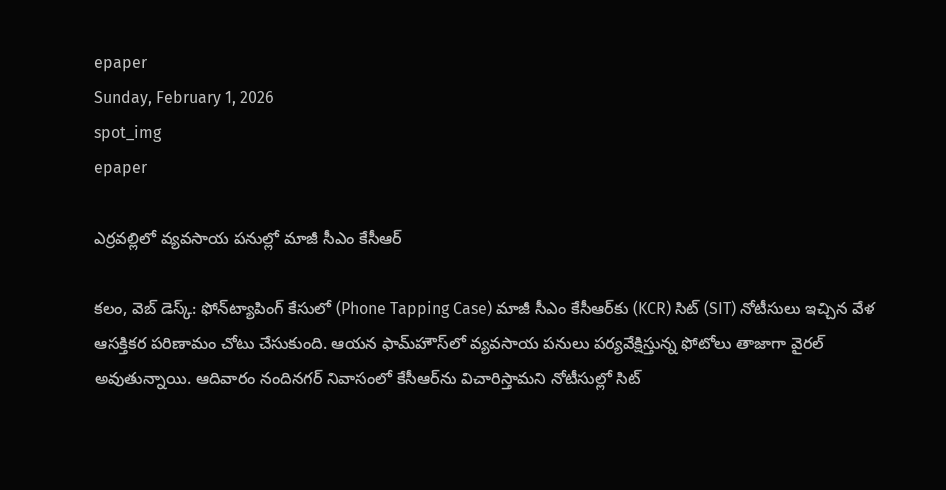epaper
Sunday, February 1, 2026
spot_img
epaper

ఎర్రవల్లిలో వ్య‌వ‌సాయ ప‌నుల్లో మాజీ సీఎం కేసీఆర్

క‌లం, వెబ్‌ డెస్క్‌: ఫోన్‌ట్యాపింగ్ కేసులో (Phone Tapping Case) మాజీ సీఎం కేసీఆర్‌కు (KCR) సిట్ (SIT) నోటీసులు ఇచ్చిన వేళ ఆస‌క్తిక‌ర ప‌రిణామం చోటు చేసుకుంది. ఆయ‌న ఫామ్‌హౌస్‌లో వ్య‌వ‌సాయ ప‌నులు ప‌ర్య‌వేక్షిస్తున్న ఫోటోలు తాజాగా వైర‌ల్ అవుతున్నాయి. ఆదివారం నందిన‌గ‌ర్ నివాసంలో కేసీఆర్‌ను విచారిస్తామ‌ని నోటీసుల్లో సిట్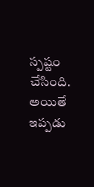స్ప‌ష్టం చేసింది. అయితే ఇప్ప‌డు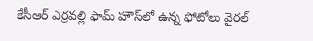కేసీఆర్ ఎర్రవల్లి ఫామ్ హౌస్‌లో ఉన్న ఫోటోలు వైర‌ల్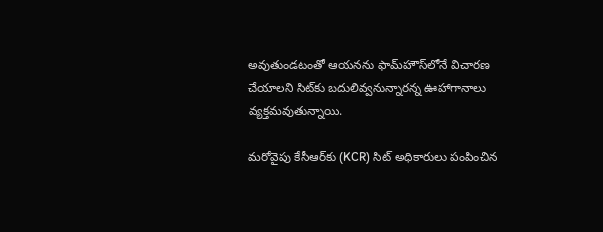అవుతుండ‌టంతో ఆయ‌న‌ను ఫామ్‌హౌస్‌లోనే విచార‌ణ చేయాల‌ని సిట్‌కు బ‌దులివ్వ‌నున్నార‌న్న ఊహాగానాలు వ్య‌క్త‌మ‌వుతున్నాయి.

మ‌రోవైపు కేసీఆర్‌కు (KCR) సిట్ అధికారులు పంపించిన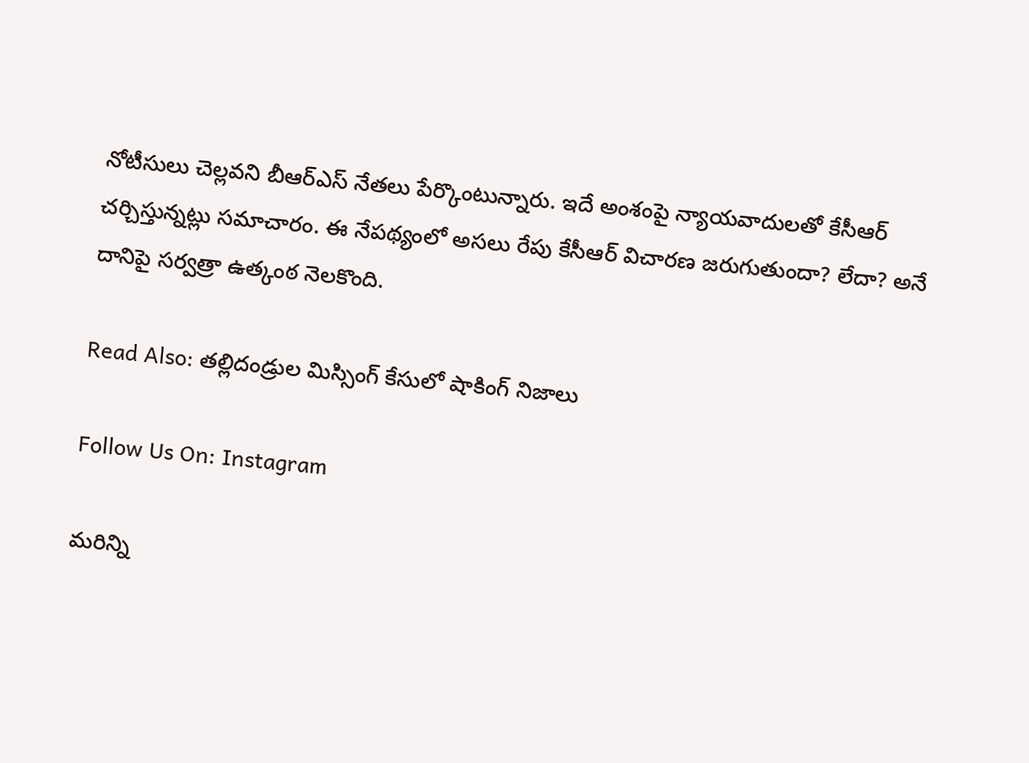నోటీసులు చెల్ల‌వ‌ని బీఆర్ఎస్ నేత‌లు పేర్కొంటున్నారు. ఇదే అంశంపై న్యాయవాదులతో కేసీఆర్ చ‌ర్చిస్తున్న‌ట్లు స‌మాచారం. ఈ నేప‌థ్యంలో అస‌లు రేపు కేసీఆర్ విచార‌ణ జ‌రుగుతుందా? లేదా? అనే దానిపై స‌ర్వ‌త్రా ఉత్కంఠ నెల‌కొంది.

Read Also: తల్లిదండ్రుల మిస్సింగ్ కేసులో షాకింగ్ నిజాలు

Follow Us On: Instagram

మ‌రిన్ని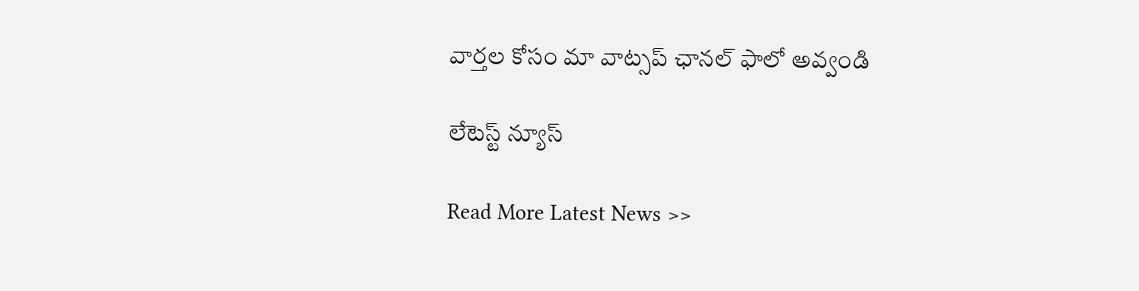వార్త‌ల కోసం మా వాట్స‌ప్ ఛాన‌ల్ ఫాలో అవ్వండి

లేటెస్ట్ న్యూస్‌

Read More Latest News >>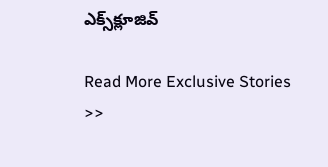ఎక్స్‌క్లూజివ్‌

Read More Exclusive Stories >>